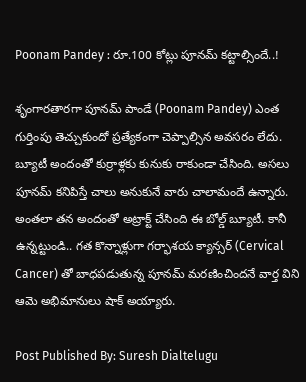Poonam Pandey : రూ.100 కోట్లు పూనమ్ కట్టాల్సిందే..!

శృంగారతారగా పూనమ్ పాండే (Poonam Pandey) ఎంత గుర్తింపు తెచ్చుకుందో ప్రత్యేకంగా చెప్పాల్సిన అవసరం లేదు. బ్యూటీ అందంతో కుర్రాళ్లకు కునుకు రాకుండా చేసింది. అసలు పూనమ్ కనిపిస్తే చాలు అనుకునే వారు చాలామందే ఉన్నారు. అంతలా తన అందంతో అట్రాక్ట్ చేసింది ఈ బోల్డ్ బ్యూటీ. కానీ ఉన్నట్టుండి.. గత కొన్నాళ్లుగా గర్భాశయ క్యాన్సర్‌ (Cervical Cancer) తో బాధపడుతున్న పూనమ్ మరణించిందనే వార్త విని ఆమె అభిమానులు షాక్ అయ్యారు.

Post Published By: Suresh Dialtelugu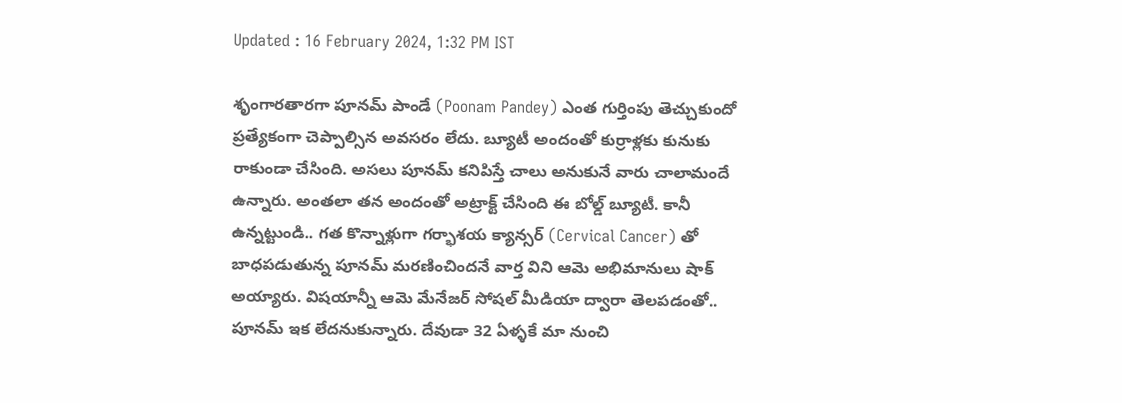Updated : 16 February 2024, 1:32 PM IST

శృంగారతారగా పూనమ్ పాండే (Poonam Pandey) ఎంత గుర్తింపు తెచ్చుకుందో ప్రత్యేకంగా చెప్పాల్సిన అవసరం లేదు. బ్యూటీ అందంతో కుర్రాళ్లకు కునుకు రాకుండా చేసింది. అసలు పూనమ్ కనిపిస్తే చాలు అనుకునే వారు చాలామందే ఉన్నారు. అంతలా తన అందంతో అట్రాక్ట్ చేసింది ఈ బోల్డ్ బ్యూటీ. కానీ ఉన్నట్టుండి.. గత కొన్నాళ్లుగా గర్భాశయ క్యాన్సర్‌ (Cervical Cancer) తో బాధపడుతున్న పూనమ్ మరణించిందనే వార్త విని ఆమె అభిమానులు షాక్ అయ్యారు. విషయాన్నీ ఆమె మేనేజర్ సోషల్ మీడియా ద్వారా తెలపడంతో.. పూనమ్ ఇక లేదనుకున్నారు. దేవుడా 32 ఏళ్ళకే మా నుంచి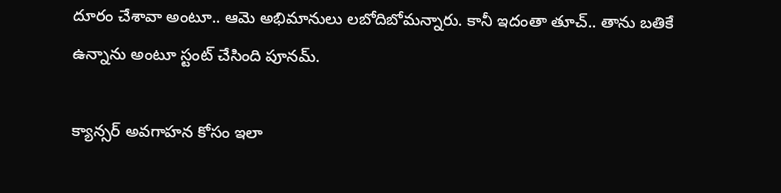దూరం చేశావా అంటూ.. ఆమె అభిమానులు లబోదిబోమన్నారు. కానీ ఇదంతా తూచ్.. తాను బతికే ఉన్నాను అంటూ స్టంట్ చేసింది పూనమ్.

క్యాన్సర్ అవగాహన కోసం ఇలా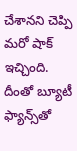చేశానని చెప్పి మరో షాక్ ఇచ్చింది. దీంతో బ్యూటీ ఫ్యాన్స్‌తో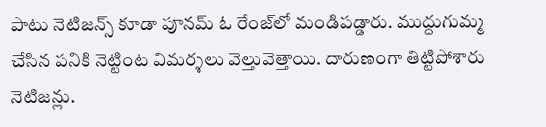పాటు నెటిజన్స్ కూడా పూనమ్ ఓ రేంజ్‌లో మండిపడ్డారు. ముద్దుగుమ్మ చేసిన పనికి నెట్టింట విమర్శలు వెల్తువెత్తాయి. దారుణంగా తిట్టిపోశారు నెటిజన్లు.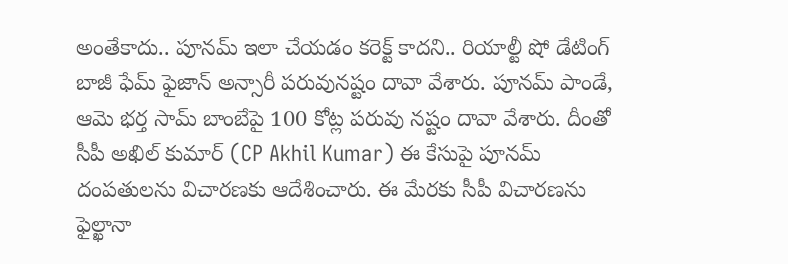అంతేకాదు.. పూనమ్ ఇలా చేయడం కరెక్ట్ కాదని.. రియాల్టీ షో డేటింగ్ బాజీ ఫేమ్ ఫైజాన్ అన్సారీ పరువునష్టం దావా వేశారు. పూనమ్ పాండే, ఆమె భర్త సామ్ బాంబేపై 100 కోట్ల పరువు నష్టం దావా వేశారు. దీంతో సీపీ అఖిల్ కుమార్ (CP Akhil Kumar) ఈ కేసుపై పూనమ్ దంపతులను విచారణకు ఆదేశించారు. ఈ మేరకు సీపీ విచారణను ఫైల్ఖానా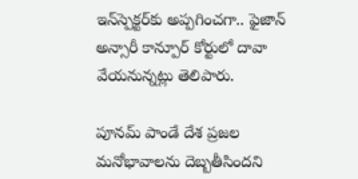ఇన్‌స్పెక్టర్‌కు అప్పగించగా.. ఫైజాన్ అన్సారీ కాన్పూర్ కోర్టులో దావా వేయనున్నట్లు తెలిపారు.

పూనమ్ పాండే దేశ ప్రజల మనోభావాలను దెబ్బతీసిందని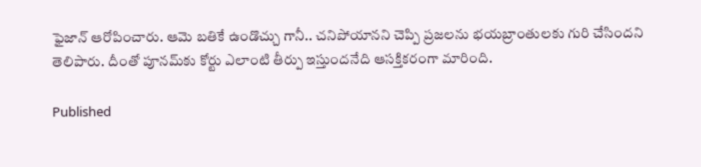ఫైజాన్ ఆరోపించారు. ఆమె బతికే ఉండొచ్చు గానీ.. చనిపోయానని చెప్పి ప్రజలను భయబ్రాంతులకు గురి చేసిందని తెలిపారు. దీంతో పూనమ్‌కు కోర్టు ఎలాంటి తీర్పు ఇస్తుందనేది ఆసక్తికరంగా మారింది.

Published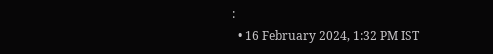:
  • 16 February 2024, 1:32 PM IST